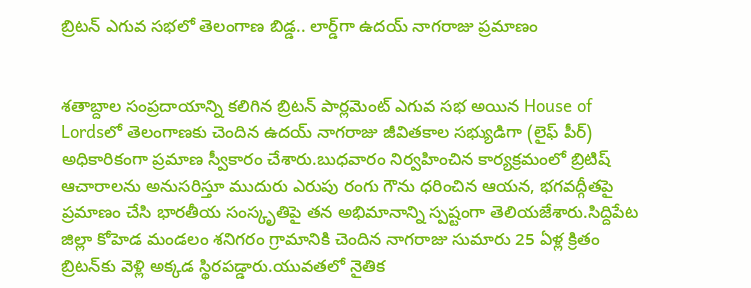బ్రిటన్‌ ఎగువ సభలో తెలంగాణ బిడ్డ.. లార్డ్‌గా ఉదయ్‌ నాగరాజు ప్రమాణం


శతాబ్దాల సంప్రదాయాన్ని కలిగిన బ్రిటన్‌ పార్లమెంట్‌ ఎగువ సభ అయిన House of Lordsలో తెలంగాణకు చెందిన ఉదయ్‌ నాగరాజు జీవితకాల సభ్యుడిగా (లైఫ్‌ పీర్‌) అధికారికంగా ప్రమాణ స్వీకారం చేశారు.బుధవారం నిర్వహించిన కార్యక్రమంలో బ్రిటిష్‌ ఆచారాలను అనుసరిస్తూ ముదురు ఎరుపు రంగు గౌను ధరించిన ఆయన, భగవద్గీతపై ప్రమాణం చేసి భారతీయ సంస్కృతిపై తన అభిమానాన్ని స్పష్టంగా తెలియజేశారు.సిద్దిపేట జిల్లా కోహెడ మండలం శనిగరం గ్రామానికి చెందిన నాగరాజు సుమారు 25 ఏళ్ల క్రితం బ్రిటన్‌కు వెళ్లి అక్కడ స్థిరపడ్డారు.యువతలో నైతిక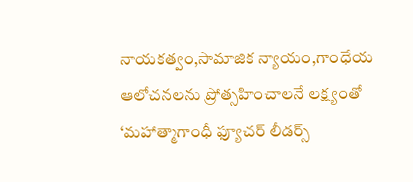నాయకత్వం,సామాజిక న్యాయం,గాంధేయ ఆలోచనలను ప్రోత్సహించాలనే లక్ష్యంతో ‘మహాత్మాగాంధీ ఫ్యూచర్‌ లీడర్స్‌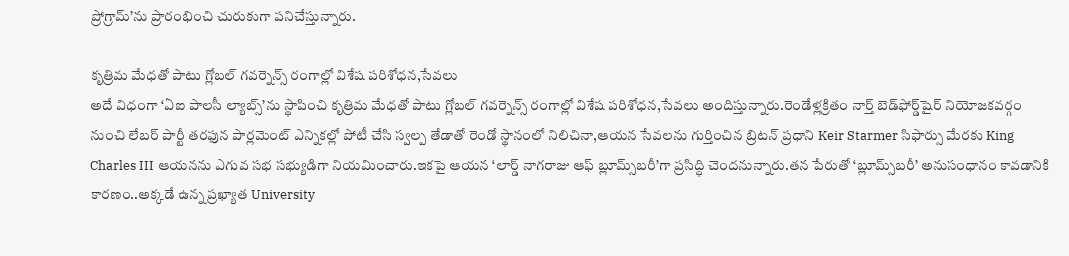ప్రోగ్రామ్‌’ను ప్రారంభించి చురుకుగా పనిచేస్తున్నారు.

కృత్రిమ మేధతో పాటు గ్లోబల్‌ గవర్నెన్స్‌ రంగాల్లో విశేష పరిశోధన,సేవలు
అదే విధంగా ‘ఏఐ పాలసీ ల్యాబ్స్‌’ను స్థాపించి కృత్రిమ మేధతో పాటు గ్లోబల్‌ గవర్నెన్స్‌ రంగాల్లో విశేష పరిశోధన,సేవలు అందిస్తున్నారు.రెండేళ్లక్రితం నార్త్‌ బెడ్‌ఫోర్డ్‌షైర్‌ నియోజకవర్గం నుంచి లేబర్‌ పార్టీ తరఫున పార్లమెంట్‌ ఎన్నికల్లో పోటీ చేసి స్వల్ప తేడాతో రెండో స్థానంలో నిలిచినా,ఆయన సేవలను గుర్తించిన బ్రిటన్‌ ప్రధాని Keir Starmer సిఫార్సు మేరకు King Charles III ఆయనను ఎగువ సభ సభ్యుడిగా నియమించారు.ఇకపై ఆయన ‘లార్డ్‌ నాగరాజు ఆఫ్‌ బ్లూమ్స్‌బరీ’గా ప్రసిద్ధి చెందనున్నారు.తన పేరుతో ‘బ్లూమ్స్‌బరీ’ అనుసంధానం కావడానికి కారణం..అక్కడే ఉన్న ప్రఖ్యాత University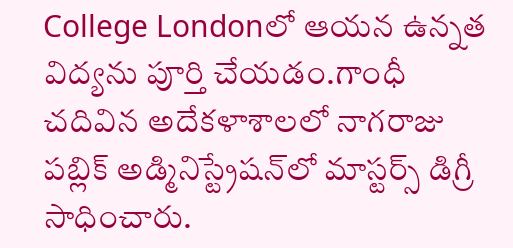College Londonలో ఆయన ఉన్నత విద్యను పూర్తి చేయడం.గాంధీ చదివిన అదేకళాశాలలో నాగరాజు పబ్లిక్‌ అడ్మినిస్ట్రేషన్‌లో మాస్టర్స్‌ డిగ్రీ సాధించారు.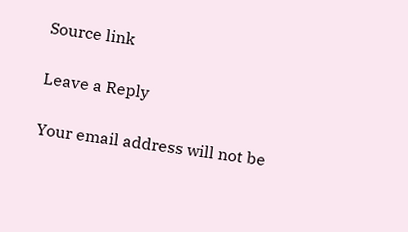Source link

Leave a Reply

Your email address will not be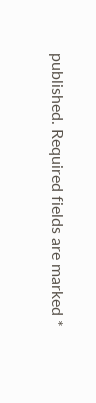published. Required fields are marked *